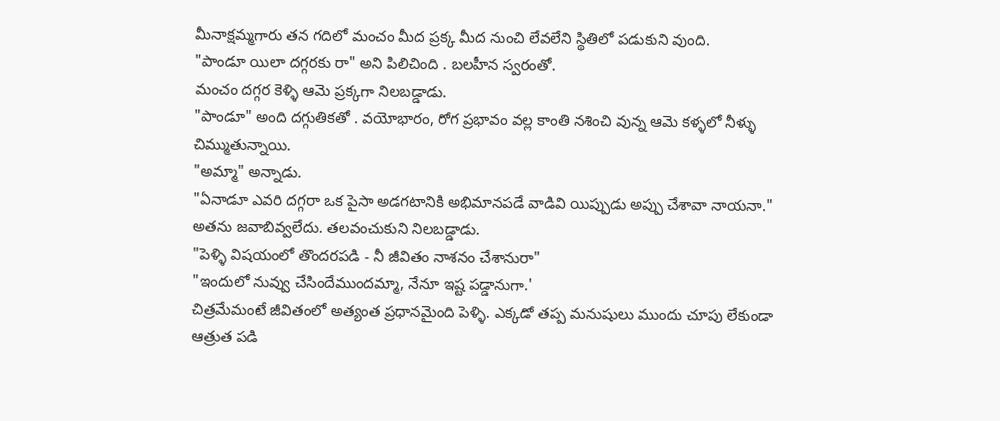మీనాక్షమ్మగారు తన గదిలో మంచం మీద ప్రక్క మీద నుంచి లేవలేని స్థితిలో పడుకుని వుంది.
"పాండూ యిలా దగ్గరకు రా" అని పిలిచింది . బలహీన స్వరంతో.
మంచం దగ్గర కెళ్ళి ఆమె ప్రక్కగా నిలబడ్డాడు.
"పాండూ" అంది దగ్గుతికతో . వయోభారం, రోగ ప్రభావం వల్ల కాంతి నశించి వున్న ఆమె కళ్ళలో నీళ్ళు చిమ్ముతున్నాయి.
"అమ్మా" అన్నాడు.
"ఏనాడూ ఎవరి దగ్గరా ఒక పైసా అడగటానికి అభిమానపడే వాడివి యిప్పుడు అప్పు చేశావా నాయనా."
అతను జవాబివ్వలేదు. తలవంచుకుని నిలబడ్డాడు.
"పెళ్ళి విషయంలో తొందరపడి - నీ జీవితం నాశనం చేశానురా"
"ఇందులో నువ్వు చేసిందేముందమ్మా, నేనూ ఇష్ట పడ్డానుగా.'
చిత్రమేమంటే జీవితంలో అత్యంత ప్రధానమైంది పెళ్ళి. ఎక్కడో తప్ప మనుషులు ముందు చూపు లేకుండా ఆత్రుత పడి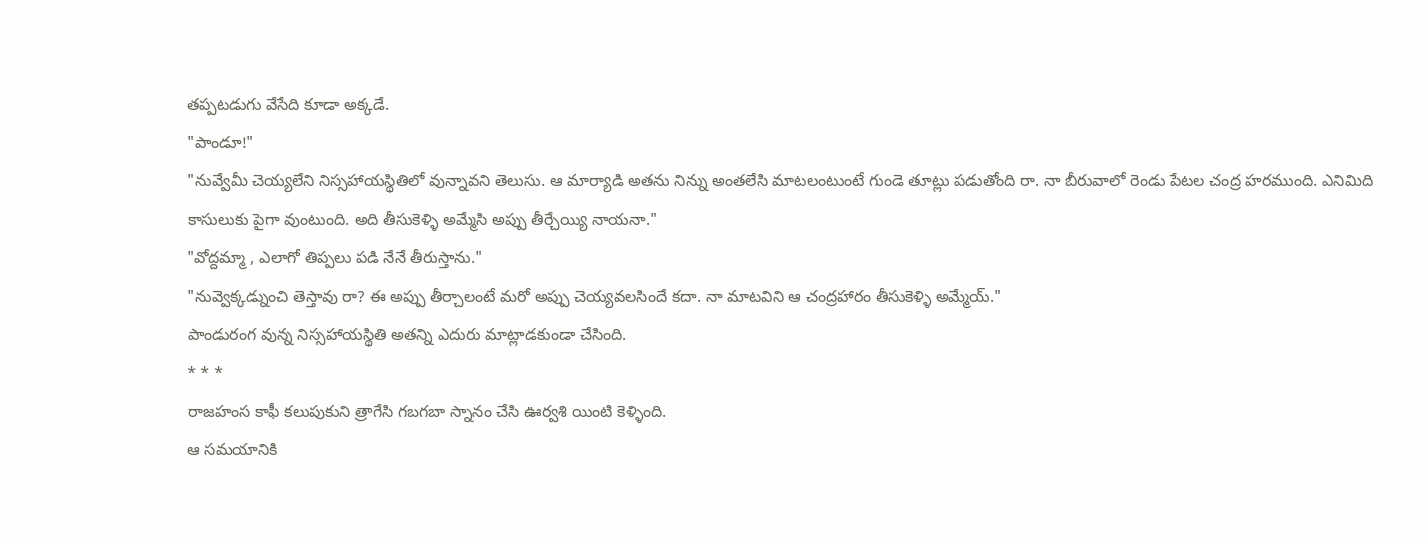తప్పటడుగు వేసేది కూడా అక్కడే.
"పాండూ!"
"నువ్వేమీ చెయ్యలేని నిస్సహాయస్థితిలో వున్నావని తెలుసు. ఆ మార్యాడి అతను నిన్ను అంతలేసి మాటలంటుంటే గుండె తూట్లు పడుతోంది రా. నా బీరువాలో రెండు పేటల చంద్ర హరముంది. ఎనిమిది కాసులుకు పైగా వుంటుంది. అది తీసుకెళ్ళి అమ్మేసి అప్పు తీర్చేయ్యి నాయనా."
"వోద్దమ్మా , ఎలాగో తిప్పలు పడి నేనే తీరుస్తాను."
"నువ్వెక్కడ్నుంచి తెస్తావు రా? ఈ అప్పు తీర్చాలంటే మరో అప్పు చెయ్యవలసిందే కదా. నా మాటవిని ఆ చంద్రహారం తీసుకెళ్ళి అమ్మేయ్."
పాండురంగ వున్న నిస్సహాయస్థితి అతన్ని ఎదురు మాట్లాడకుండా చేసింది.
* * *
రాజహంస కాఫీ కలుపుకుని త్రాగేసి గబగబా స్నానం చేసి ఊర్వశి యింటి కెళ్ళింది.
ఆ సమయానికి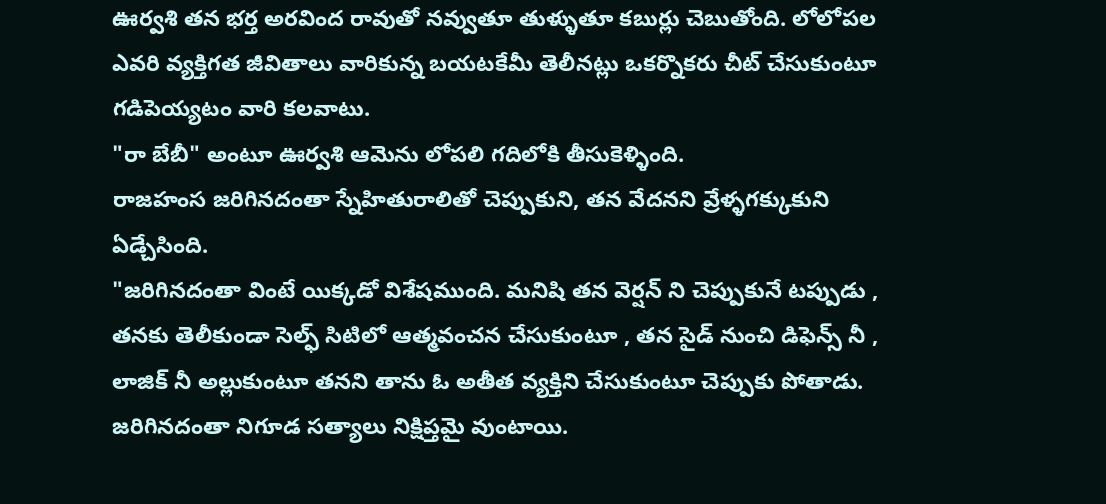ఊర్వశి తన భర్త అరవింద రావుతో నవ్వుతూ తుళ్ళుతూ కబుర్లు చెబుతోంది. లోలోపల ఎవరి వ్యక్తిగత జీవితాలు వారికున్న బయటకేమీ తెలీనట్లు ఒకర్నొకరు చీట్ చేసుకుంటూ గడిపెయ్యటం వారి కలవాటు.
"రా బేబీ" అంటూ ఊర్వశి ఆమెను లోపలి గదిలోకి తీసుకెళ్ళింది.
రాజహంస జరిగినదంతా స్నేహితురాలితో చెప్పుకుని, తన వేదనని వ్రేళ్ళగక్కుకుని ఏడ్చేసింది.
"జరిగినదంతా వింటే యిక్కడో విశేషముంది. మనిషి తన వెర్షన్ ని చెప్పుకునే టప్పుడు , తనకు తెలీకుండా సెల్ఫ్ సిటిలో ఆత్మవంచన చేసుకుంటూ , తన సైడ్ నుంచి డిఫెన్స్ నీ , లాజిక్ నీ అల్లుకుంటూ తనని తాను ఓ అతీత వ్యక్తిని చేసుకుంటూ చెప్పుకు పోతాడు. జరిగినదంతా నిగూడ సత్యాలు నిక్షిప్తమై వుంటాయి.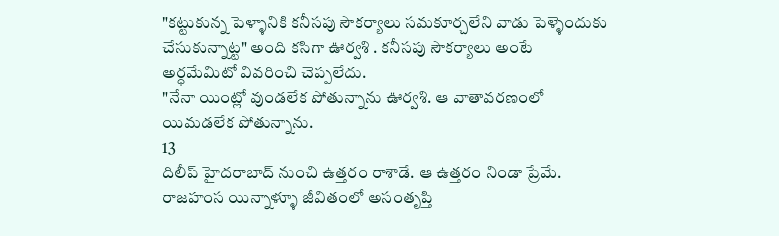"కట్టుకున్న పెళ్ళానికి కనీసపు సౌకర్యాలు సమకూర్చలేని వాడు పెళ్ళెందుకు చేసుకున్నాట్ట" అంది కసిగా ఊర్వశి . కనీసపు సౌకర్యాలు అంటే అర్ధమేమిటో వివరించి చెప్పలేదు.
"నేనా యింట్లో వుండలేక పోతున్నాను ఊర్వశి. ఆ వాతావరణంలో యిమడలేక పోతున్నాను.
13
దిలీప్ హైదరాబాద్ నుంచి ఉత్తరం రాశాడే. ఆ ఉత్తరం నిండా ప్రేమే.
రాజహంస యిన్నాళ్ళూ జీవితంలో అసంతృప్తి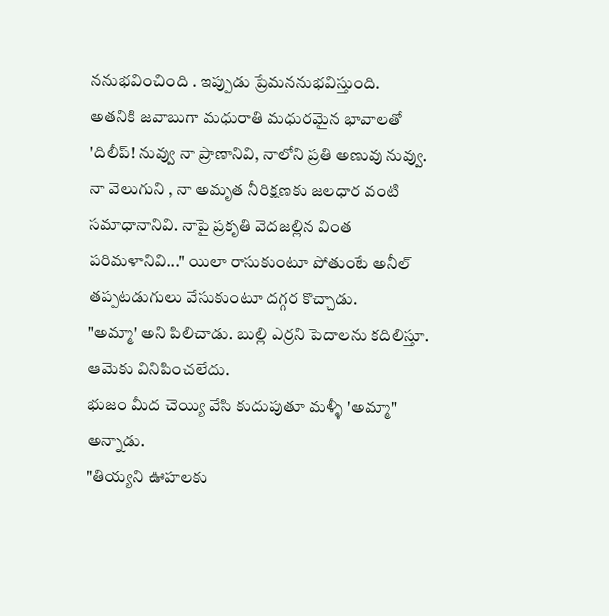ననుభవించింది . ఇప్పుడు ప్రేమననుభవిస్తుంది.
అతనికి జవాబుగా మధురాతి మధురమైన భావాలతో 'దిలీప్! నువ్వు నా ప్రాణానివి, నాలోని ప్రతి అణువు నువ్వు. నా వెలుగుని , నా అమృత నీరిక్షణకు జలధార వంటి సమాధానానివి. నాపై ప్రకృతి వెదజల్లిన వింత పరిమళానివి..." యిలా రాసుకుంటూ పోతుంటే అనీల్ తప్పటడుగులు వేసుకుంటూ దగ్గర కొచ్చాడు.
"అమ్మా' అని పిలిచాడు. బుల్లి ఎర్రని పెదాలను కదిలిస్తూ.
ఆమెకు వినిపించలేదు.
భుజం మీద చెయ్యి వేసి కుదుపుతూ మళ్ళీ 'అమ్మా" అన్నాడు.
"తియ్యని ఊహలకు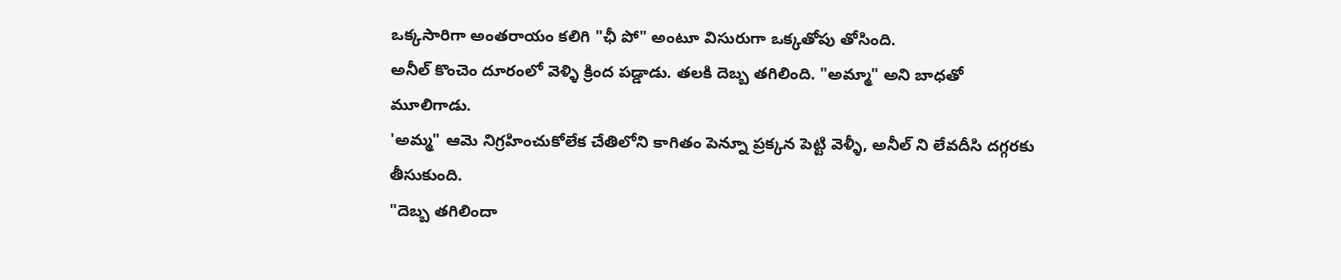ఒక్కసారిగా అంతరాయం కలిగి "ఛీ పో" అంటూ విసురుగా ఒక్కతోపు తోసింది.
అనీల్ కొంచెం దూరంలో వెళ్ళి క్రింద పడ్డాడు. తలకి దెబ్బ తగిలింది. "అమ్మా" అని బాధతో మూలిగాడు.
'అమ్మ" ఆమె నిగ్రహించుకోలేక చేతిలోని కాగితం పెన్నూ ప్రక్కన పెట్టి వెళ్ళీ, అనీల్ ని లేవదీసి దగ్గరకు తీసుకుంది.
"దెబ్బ తగిలిందా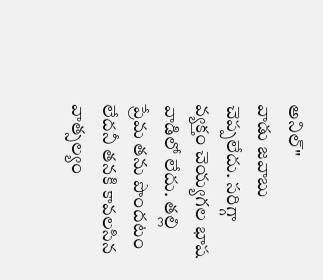అనిల్"
వాడు జవాబు చెప్పలేదు. సరిగ్గా వ్యక్తం చెయ్యగల భాష వాడిలో లేదు. తల్లి ప్రేమ తను పొందటం లేదనీ తనకి కావలసిన వాత్సల్యం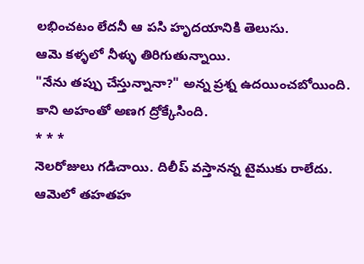లభించటం లేదనీ ఆ పసి హృదయానికి తెలుసు.
ఆమె కళ్ళలో నీళ్ళు తిరిగుతున్నాయి.
"నేను తప్పు చేస్తున్నానా?" అన్న ప్రశ్న ఉదయించబోయింది.
కాని అహంతో అణగ ద్రోక్కేసింది.
* * *
నెలరోజులు గడిచాయి. దిలీప్ వస్తానన్న టైముకు రాలేదు.
ఆమెలో తహతహ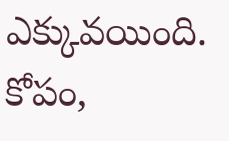ఎక్కువయింది. కోపం,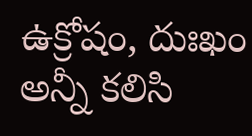ఉక్రోషం, దుఃఖం అన్నీ కలిసి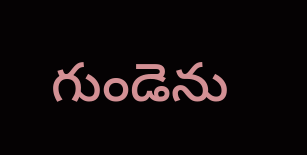గుండెను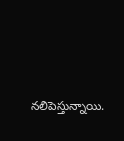నలిపెస్తున్నాయి.